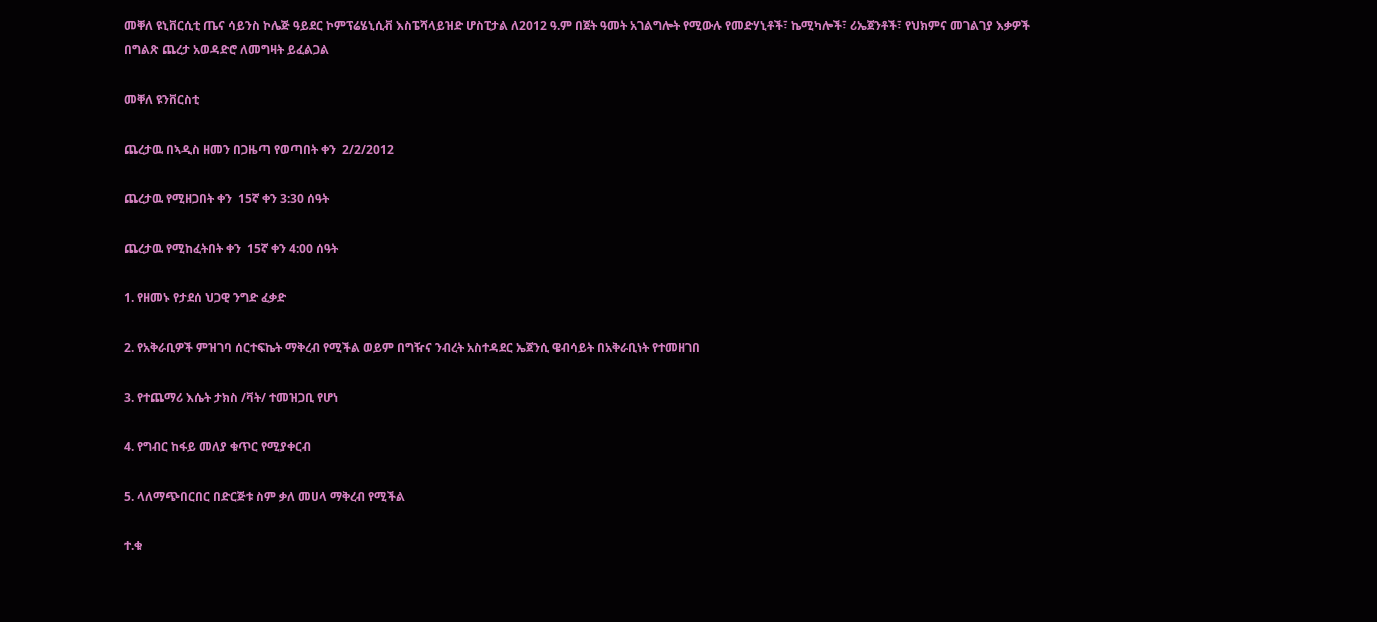መቐለ ዩኒቨርሲቲ ጤና ሳይንስ ኮሌጅ ዓይደር ኮምፕሬሄኒሲቭ እስፔሻላይዝድ ሆስፒታል ለ2012 ዓ.ም በጀት ዓመት አገልግሎት የሚውሉ የመድሃኒቶች፣ ኬሚካሎች፣ ሪኤጀንቶች፣ የህክምና መገልገያ እቃዎች በግልጽ ጨረታ አወዳድሮ ለመግዛት ይፈልጋል

መቐለ ዩንቨርስቲ

ጨረታዉ በኣዲስ ዘመን በጋዜጣ የወጣበት ቀን  2/2/2012

ጨረታዉ የሚዘጋበት ቀን  15ኛ ቀን 3:30 ሰዓት

ጨረታዉ የሚከፈትበት ቀን  15ኛ ቀን 4:00 ሰዓት

1. የዘመኑ የታደሰ ህጋዊ ንግድ ፈቃድ

2. የአቅራቢዎች ምዝገባ ሰርተፍኬት ማቅረብ የሚችል ወይም በግዥና ንብረት አስተዳደር ኤጀንሲ ዌብሳይት በአቅራቢነት የተመዘገበ

3. የተጨማሪ እሴት ታክስ /ቫት/ ተመዝጋቢ የሆነ

4. የግብር ከፋይ መለያ ቁጥር የሚያቀርብ

5. ላለማጭበርበር በድርጅቱ ስም ቃለ መሀላ ማቅረብ የሚችል

ተ.ቁ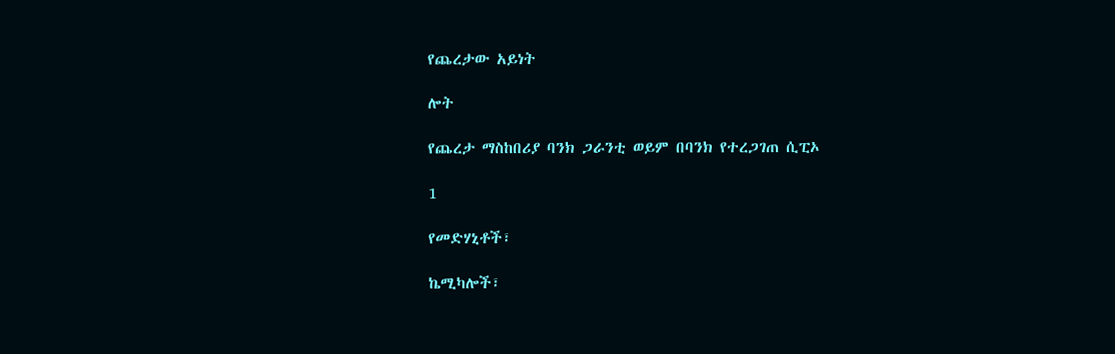የጨረታው አይነት

ሎት

የጨረታ ማስከበሪያ ባንክ ጋራንቲ ወይም በባንክ የተረጋገጠ ሲፒኦ

1

የመድሃኒቶች፣

ኬሚካሎች፣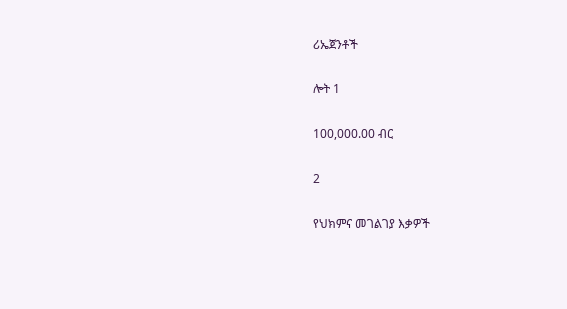ሪኤጀንቶች

ሎት 1

100,000.00 ብር

2

የህክምና መገልገያ እቃዎች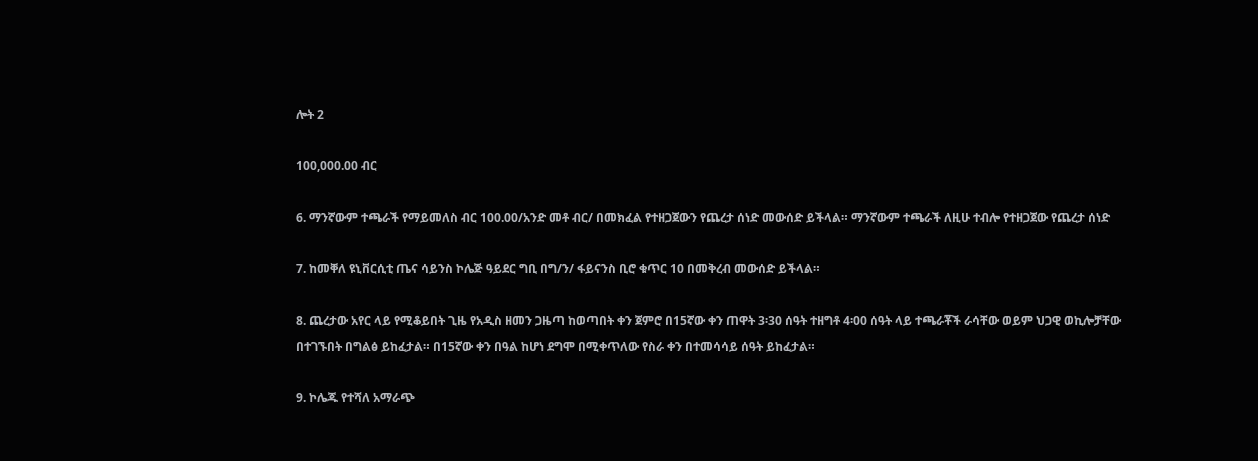ሎት 2

100,000.00 ብር

6. ማንኛውም ተጫራች የማይመለስ ብር 100.00/አንድ መቶ ብር/ በመክፈል የተዘጋጀውን የጨረታ ሰነድ መውሰድ ይችላል። ማንኛውም ተጫራች ለዚሁ ተብሎ የተዘጋጀው የጨረታ ሰነድ

7. ከመቐለ ዩኒቨርሲቲ ጤና ሳይንስ ኮሌጅ ዓይደር ግቢ በግ/ን/ ፋይናንስ ቢሮ ቁጥር 10 በመቅረብ መውሰድ ይችላል።

8. ጨረታው አየር ላይ የሚቆይበት ጊዜ የአዲስ ዘመን ጋዜጣ ከወጣበት ቀን ጀምሮ በ15ኛው ቀን ጠዋት 3፡30 ሰዓት ተዘግቶ 4፡00 ሰዓት ላይ ተጫራቾች ራሳቸው ወይም ህጋዊ ወኪሎቻቸው በተገኙበት በግልፅ ይከፈታል። በ15ኛው ቀን በዓል ከሆነ ደግሞ በሚቀጥለው የስራ ቀን በተመሳሳይ ሰዓት ይከፈታል።

9. ኮሌጁ የተሻለ አማራጭ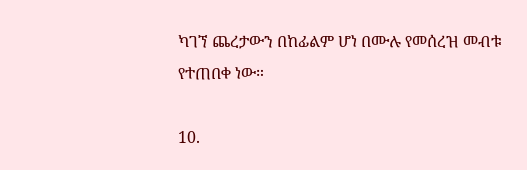ካገኘ ጨረታውን በከፊልም ሆነ በሙሉ የመሰረዝ መብቱ የተጠበቀ ነው።

10.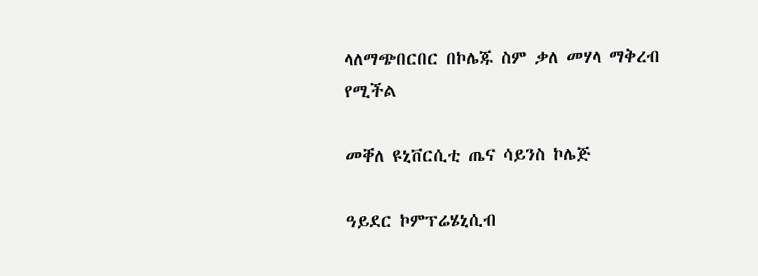ላለማጭበርበር በኮሌጁ ስም ቃለ መሃላ ማቅረብ የሚችል

መቐለ ዩኒቨርሲቲ ጤና ሳይንስ ኮሌጅ

ዓይደር ኮምፕሬሄኒሲብ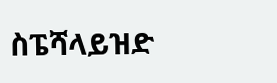ስፔሻላይዝድ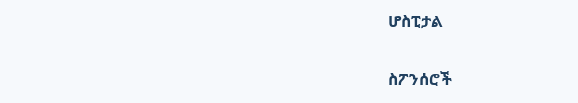ሆስፒታል

ስፖንሰሮች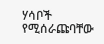ሃሳቦች የሚሰራጩባቸው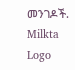መንገዶች.
Milkta Logo